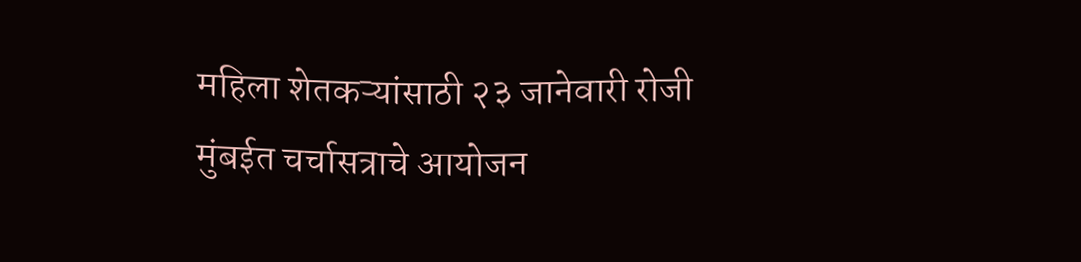महिला शेतकऱ्यांसाठी २३ जानेवारी रोजी मुंबईत चर्चासत्राचे आयोजन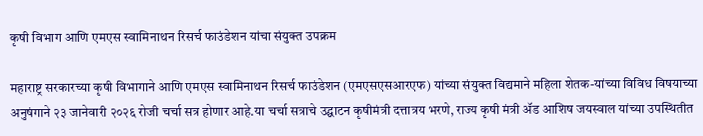कृषी विभाग आणि एमएस स्वामिनाथन रिसर्च फाउंडेशन यांचा संयुक्त उपक्रम

महाराष्ट्र सरकारच्या कृषी विभागाने आणि एमएस स्वामिनाथन रिसर्च फाउंडेशन (एमएसएसआरएफ) यांच्या संयुक्त विद्यमाने महिला शेतक-यांच्या विविध विषयाच्या अनुषंगाने २३ जानेवारी २०२६ रोजी चर्चा सत्र होणार आहे.या चर्चा सत्राचे उद्घाटन कृषीमंत्री दत्तात्रय भरणे, राज्य कृषी मंत्री ॲड आशिष जयस्वाल यांच्या उपस्थितीत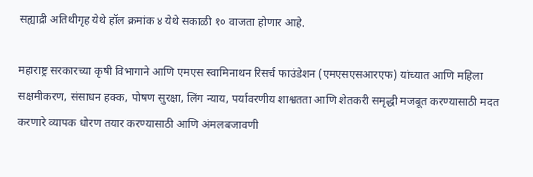सह्याद्री अतिथीगृह येथे हॉल क्रमांक ४ येथे सकाळी १० वाजता होणार आहे.

महाराष्ट्र सरकारच्या कृषी विभागाने आणि एमएस स्वामिनाथन रिसर्च फाउंडेशन (एमएसएसआरएफ) यांच्यात आणि महिला सक्षमीकरण, संसाधन हक्क, पोषण सुरक्षा, लिंग न्याय, पर्यावरणीय शाश्वतता आणि शेतकरी समृद्धी मजबूत करण्यासाठी मदत करणारे व्यापक धोरण तयार करण्यासाठी आणि अंमलबजावणी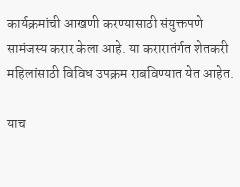कार्यक्रमांची आखणी करण्यासाठी संयुक्तपणे सामंजस्य करार केला आहे. या करारातंर्गत शेतकरी महिलांसाठी विविध उपक्रम राबविण्यात येत आहेत.

याच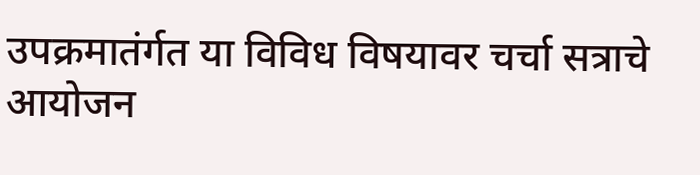उपक्रमातंर्गत या विविध विषयावर चर्चा सत्राचे आयोजन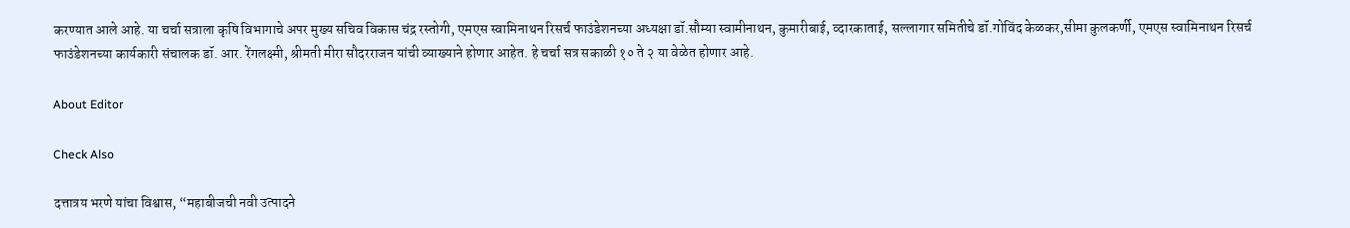करण्यात आले आहे. या चर्चा सत्राला कृषि विभागाचे अपर मुख्य सचिव विकास चंद्र रस्तोगी, एमएस स्वामिनाथन रिसर्च फाउंडेशनच्या अध्यक्षा डॉ.सौम्या स्वामीनाथन, कुमारीबाई, व्दारकाताई, सल्लागार समितीचे डॉ.गोविंद केळकर,सीमा कुलकर्णी, एमएस स्वामिनाथन रिसर्च फाउंडेशनच्या कार्यकारी संचालक डॉ. आर. रेंगलक्ष्मी, श्रीमती मीरा सौदरराजन यांची व्याख्याने होणार आहेत. हे चर्चा सत्र सकाळी १० ते २ या वेळेत होणार आहे.

About Editor

Check Also

दत्तात्रय भरणे यांचा विश्वास, “महाबीजची नवी उत्पादने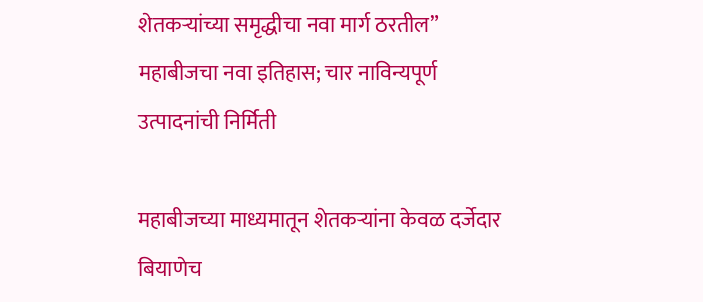शेतकऱ्यांच्या समृद्धीचा नवा मार्ग ठरतील” महाबीजचा नवा इतिहास; चार नाविन्यपूर्ण उत्पादनांची निर्मिती

महाबीजच्या माध्यमातून शेतकऱ्यांना केवळ दर्जेदार बियाणेच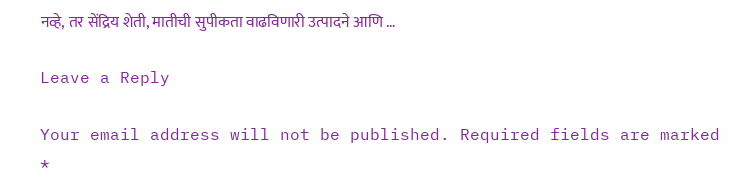नव्हे, तर सेंद्रिय शेती, मातीची सुपीकता वाढविणारी उत्पादने आणि …

Leave a Reply

Your email address will not be published. Required fields are marked *